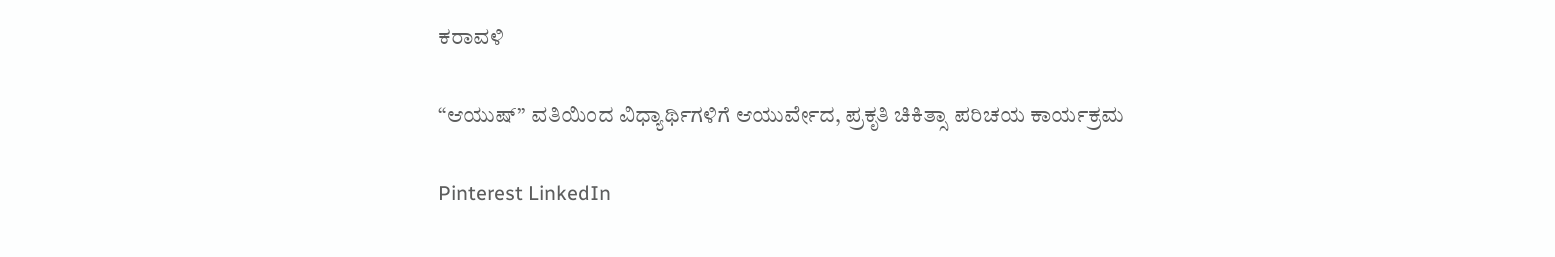ಕರಾವಳಿ

“ಆಯುಷ್” ವತಿಯಿಂದ ವಿಧ್ಯಾರ್ಥಿಗಳಿಗೆ ಆಯುರ್ವೇದ, ಪ್ರಕೃತಿ ಚಿಕಿತ್ಸಾ ಪರಿಚಯ ಕಾರ್ಯಕ್ರಮ

Pinterest LinkedIn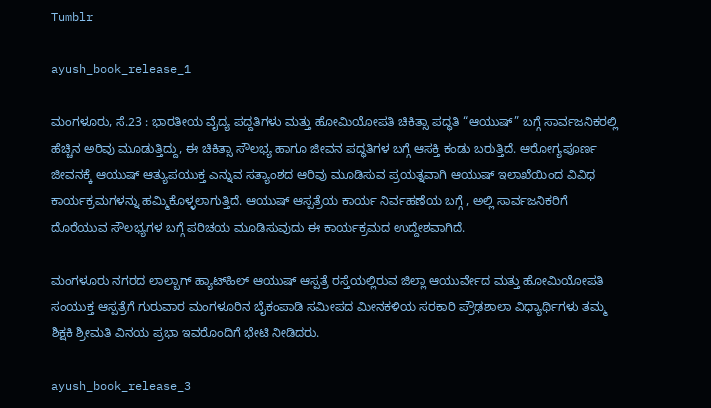Tumblr

ayush_book_release_1

ಮಂಗಳೂರು, ಸೆ.23 : ಭಾರತೀಯ ವೈದ್ಯ ಪದ್ದತಿಗಳು ಮತ್ತು ಹೋಮಿಯೋಪತಿ ಚಿಕಿತ್ಸಾ ಪದ್ಧತಿ “ಆಯುಷ್” ಬಗ್ಗೆ ಸಾರ್ವಜನಿಕರಲ್ಲಿ ಹೆಚ್ಚಿನ ಅರಿವು ಮೂಡುತ್ತಿದ್ದು, ಈ ಚಿಕಿತ್ಸಾ ಸೌಲಭ್ಯ ಹಾಗೂ ಜೀವನ ಪದ್ಧತಿಗಳ ಬಗ್ಗೆ ಆಸಕ್ತಿ ಕಂಡು ಬರುತ್ತಿದೆ. ಆರೋಗ್ಯಪೂರ್ಣ ಜೀವನಕ್ಕೆ ಆಯುಷ್ ಆತ್ಯುಪಯುಕ್ತ ಎನ್ನುವ ಸತ್ಯಾಂಶದ ಆರಿವು ಮೂಡಿಸುವ ಪ್ರಯತ್ನವಾಗಿ ಆಯುಷ್ ಇಲಾಖೆಯಿಂದ ವಿವಿಧ ಕಾರ್ಯಕ್ರಮಗಳನ್ನು ಹಮ್ಮಿಕೊಳ್ಳಲಾಗುತ್ತಿದೆ. ಆಯುಷ್ ಆಸ್ಪತ್ರೆಯ ಕಾರ್ಯ ನಿರ್ವಹಣೆಯ ಬಗ್ಗೆ , ಅಲ್ಲಿ ಸಾರ್ವಜನಿಕರಿಗೆ ದೊರೆಯುವ ಸೌಲಭ್ಯಗಳ ಬಗ್ಗೆ ಪರಿಚಯ ಮೂಡಿಸುವುದು ಈ ಕಾರ್ಯಕ್ರಮದ ಉದ್ದೇಶವಾಗಿದೆ.

ಮಂಗಳೂರು ನಗರದ ಲಾಲ್ಬಾಗ್ ಹ್ಯಾಟ್‌ಹಿಲ್ ಆಯುಷ್ ಆಸ್ಪತ್ರೆ ರಸ್ತೆಯಲ್ಲಿರುವ ಜಿಲ್ಲಾ ಆಯುರ್ವೇದ ಮತ್ತು ಹೋಮಿಯೋಪತಿ ಸಂಯುಕ್ತ ಆಸ್ಪತ್ರೆಗೆ ಗುರುವಾರ ಮಂಗಳೂರಿನ ಬೈಕಂಪಾಡಿ ಸಮೀಪದ ಮೀನಕಳಿಯ ಸರಕಾರಿ ಪ್ರೌಢಶಾಲಾ ವಿಧ್ಯಾರ್ಥಿಗಳು ತಮ್ಮ ಶಿಕ್ಷಕಿ ಶ್ರೀಮತಿ ವಿನಯ ಪ್ರಭಾ ಇವರೊಂದಿಗೆ ಭೇಟಿ ನೀಡಿದರು.

ayush_book_release_3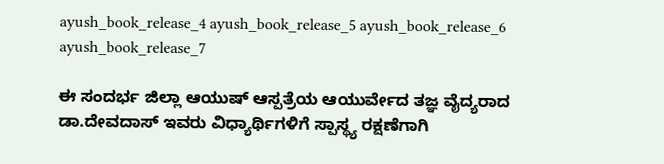ayush_book_release_4 ayush_book_release_5 ayush_book_release_6 ayush_book_release_7

ಈ ಸಂದರ್ಭ ಜಿಲ್ಲಾ ಆಯುಷ್ ಆಸ್ಪತ್ರೆಯ ಆಯುರ್ವೇದ ತಜ್ಞ ವೈದ್ಯರಾದ ಡಾ.ದೇವದಾಸ್ ಇವರು ವಿಧ್ಯಾರ್ಥಿಗಳಿಗೆ ಸ್ಪಾಸ್ಥ್ಯ ರಕ್ಷಣೆಗಾಗಿ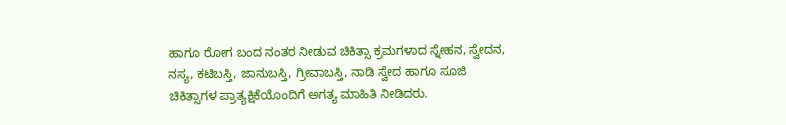ಹಾಗೂ ರೋಗ ಬಂದ ನಂತರ ನೀಡುವ ಚಿಕಿತ್ಸಾ ಕ್ರಮಗಳಾದ ಸ್ನೇಹನ, ಸ್ವೇದನ, ನಸ್ಯ, ಕಟಿಬಸ್ತಿ, ಜಾನುಬಸ್ತಿ, ಗ್ರೀವಾಬಸ್ತಿ, ನಾಡಿ ಸ್ವೇದ ಹಾಗೂ ಸೂಜಿ ಚಿಕಿತ್ಸಾಗಳ ಪ್ರಾತ್ಯಕ್ಷಿಕೆಯೊಂದಿಗೆ ಅಗತ್ಯ ಮಾಹಿತಿ ನೀಡಿದರು.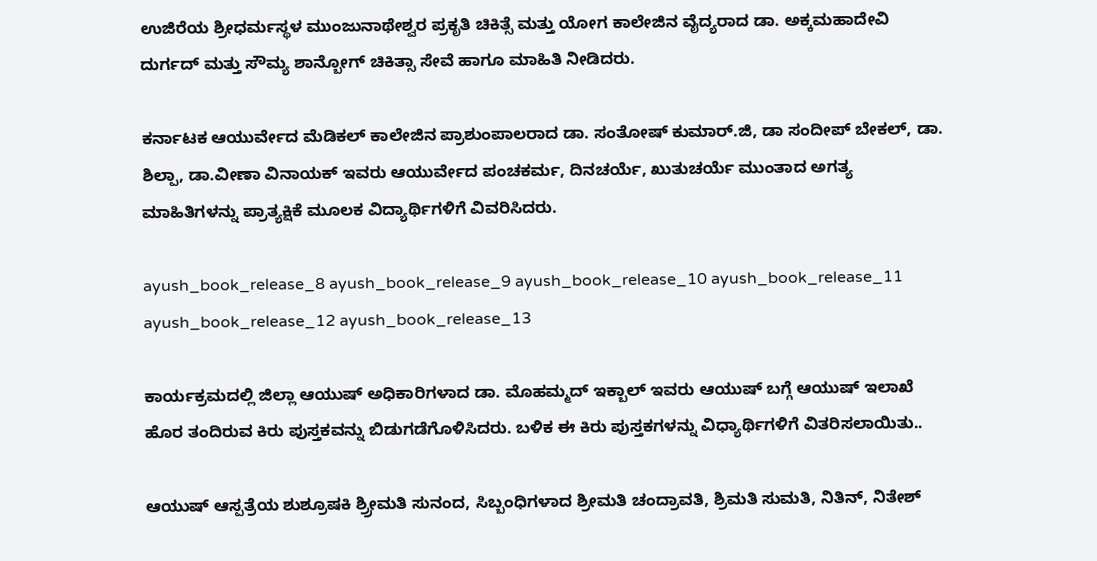ಉಜಿರೆಯ ಶ್ರೀಧರ್ಮಸ್ಥಳ ಮುಂಜುನಾಥೇಶ್ವರ ಪ್ರಕೃತಿ ಚಿಕಿತ್ಸೆ ಮತ್ತು ಯೋಗ ಕಾಲೇಜಿನ ವೈದ್ಯರಾದ ಡಾ. ಅಕ್ಕಮಹಾದೇವಿ ದುರ್ಗದ್ ಮತ್ತು ಸೌಮ್ಯ ಶಾನ್ಬೋಗ್ ಚಿಕಿತ್ಸಾ ಸೇವೆ ಹಾಗೂ ಮಾಹಿತಿ ನೀಡಿದರು.

ಕರ್ನಾಟಕ ಆಯುರ್ವೇದ ಮೆಡಿಕಲ್ ಕಾಲೇಜಿನ ಪ್ರಾಶುಂಪಾಲರಾದ ಡಾ. ಸಂತೋಷ್ ಕುಮಾರ್.ಜಿ, ಡಾ ಸಂದೀಪ್ ಬೇಕಲ್, ಡಾ. ಶಿಲ್ಪಾ, ಡಾ.ವೀಣಾ ವಿನಾಯಕ್ ಇವರು ಆಯುರ್ವೇದ ಪಂಚಕರ್ಮ, ದಿನಚರ್ಯೆ, ಖುತುಚರ್ಯೆ ಮುಂತಾದ ಅಗತ್ಯ ಮಾಹಿತಿಗಳನ್ನು ಪ್ರಾತ್ಯಕ್ಷಿಕೆ ಮೂಲಕ ವಿದ್ಯಾರ್ಥಿಗಳಿಗೆ ವಿವರಿಸಿದರು.

ayush_book_release_8 ayush_book_release_9 ayush_book_release_10 ayush_book_release_11 ayush_book_release_12 ayush_book_release_13

ಕಾರ್ಯಕ್ರಮದಲ್ಲಿ ಜಿಲ್ಲಾ ಆಯುಷ್ ಅಧಿಕಾರಿಗಳಾದ ಡಾ. ಮೊಹಮ್ಮದ್ ಇಕ್ಬಾಲ್ ಇವರು ಆಯುಷ್ ಬಗ್ಗೆ ಆಯುಷ್ ಇಲಾಖೆ ಹೊರ ತಂದಿರುವ ಕಿರು ಪುಸ್ತಕವನ್ನು ಬಿಡುಗಡೆಗೊಳಿಸಿದರು. ಬಳಿಕ ಈ ಕಿರು ಪುಸ್ತಕಗಳನ್ನು ವಿಧ್ಯಾರ್ಥಿಗಳಿಗೆ ವಿತರಿಸಲಾಯಿತು..

ಆಯುಷ್ ಆಸ್ಪತ್ರೆಯ ಶುಶ್ರೂಷಕಿ ಶ್ರ್ರೀಮತಿ ಸುನಂದ, ಸಿಬ್ಬಂಧಿಗಳಾದ ಶ್ರೀಮತಿ ಚಂದ್ರಾವತಿ, ಶ್ರಿಮತಿ ಸುಮತಿ, ನಿತಿನ್, ನಿತೇಶ್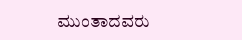ಮುಂತಾದವರು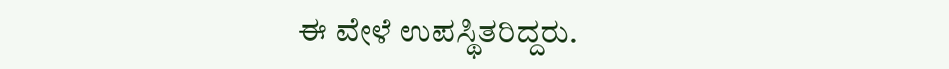ಈ ವೇಳೆ ಉಪಸ್ಥಿತರಿದ್ದರು.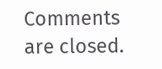Comments are closed.